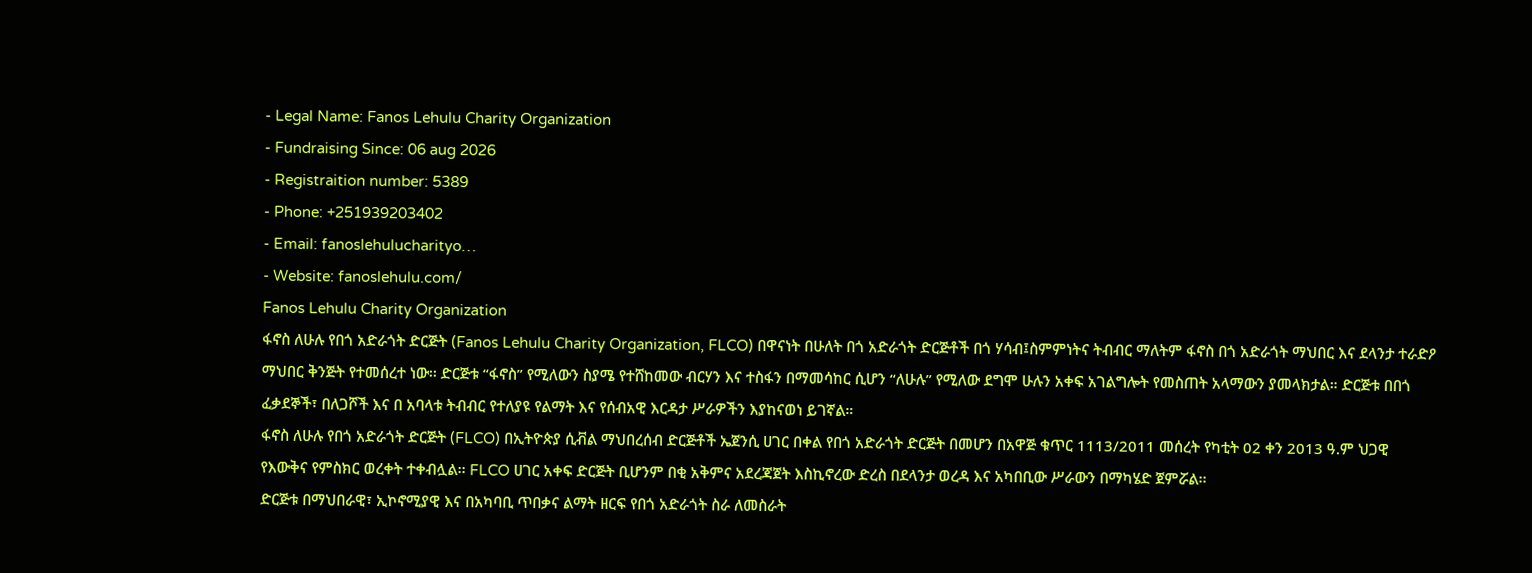- Legal Name: Fanos Lehulu Charity Organization
- Fundraising Since: 06 aug 2026
- Registraition number: 5389
- Phone: +251939203402
- Email: fanoslehulucharityo…
- Website: fanoslehulu.com/
Fanos Lehulu Charity Organization
ፋኖስ ለሁሉ የበጎ አድራጎት ድርጅት (Fanos Lehulu Charity Organization, FLCO) በዋናነት በሁለት በጎ አድራጎት ድርጅቶች በጎ ሃሳብ፤ስምምነትና ትብብር ማለትም ፋኖስ በጎ አድራጎት ማህበር እና ደላንታ ተራድዖ ማህበር ቅንጅት የተመሰረተ ነው፡፡ ድርጅቱ “ፋኖስ” የሚለውን ስያሜ የተሸከመው ብርሃን እና ተስፋን በማመሳከር ሲሆን “ለሁሉ” የሚለው ደግሞ ሁሉን አቀፍ አገልግሎት የመስጠት አላማውን ያመላክታል። ድርጅቱ በበጎ ፈቃደኞች፣ በለጋሾች እና በ አባላቱ ትብብር የተለያዩ የልማት እና የሰብአዊ እርዳታ ሥራዎችን እያከናወነ ይገኛል።
ፋኖስ ለሁሉ የበጎ አድራጎት ድርጅት (FLCO) በኢትዮጵያ ሲቭል ማህበረሰብ ድርጅቶች ኤጀንሲ ሀገር በቀል የበጎ አድራጎት ድርጅት በመሆን በአዋጅ ቁጥር 1113/2011 መሰረት የካቲት 02 ቀን 2013 ዓ.ም ህጋዊ የእውቅና የምስክር ወረቀት ተቀብሏል፡፡ FLCO ሀገር አቀፍ ድርጅት ቢሆንም በቂ አቅምና አደረጃጀት እስኪኖረው ድረስ በደላንታ ወረዳ እና አካበቢው ሥራውን በማካሄድ ጀምሯል፡፡
ድርጅቱ በማህበራዊ፣ ኢኮኖሚያዊ እና በአካባቢ ጥበቃና ልማት ዘርፍ የበጎ አድራጎት ስራ ለመስራት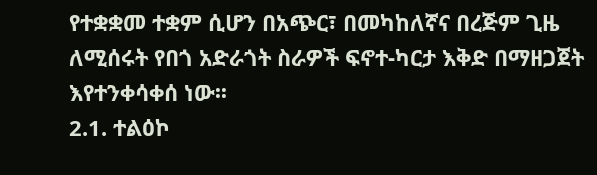የተቋቋመ ተቋም ሲሆን በአጭር፣ በመካከለኛና በረጅም ጊዜ ለሚሰሩት የበጎ አድራጎት ስራዎች ፍኖተ-ካርታ እቅድ በማዘጋጀት እየተንቀሳቀሰ ነው፡፡
2.1. ተልዕኮ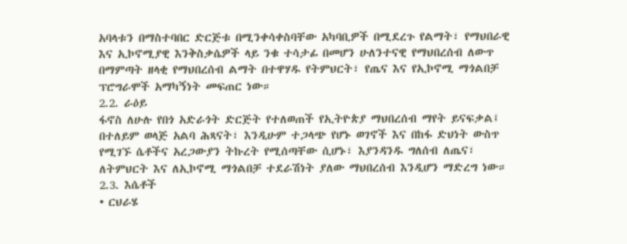አባላቱን በማስተባበር ድርጅቱ በሚንቀሳቀስባቸው አካባቢዎች በሚደረጉ የልማት፣ የማህበራዊ እና ኢኮኖሚያዊ እንቅስቃሴዎች ላይ ንቁ ተሳታፊ በመሆን ሁለንተናዊ የማህበረሰብ ለውጥ በማምጣት ዘላቂ የማህበረሰብ ልማት በተዋሃዱ የትምህርት፣ የጤና እና የኢኮኖሚ ማጎልበቻ ፕሮግራሞች አማካኝነት መፍጠር ነው።
2.2. ራዕይ
ፋኖስ ለሁሉ የበጎ አድራጎት ድርጅት የተለወጠች የኢትዮጵያ ማህበረሰብ ማየት ይናፍቃል፤ በተለይም ወላጅ አልባ ሕጻናት፣ እንዲሁም ተጋላጭ የሆኑ ወገኖች እና በከፋ ድህነት ውስጥ የሚገኙ ሴቶችና አረጋውያን ትኩረት የሚሰጣቸው ሲሆኑ፣ እያንዳንዱ ግለሰብ ለጤና፣ ለትምህርት እና ለኢኮኖሚ ማጎልበቻ ተደራሽነት ያለው ማህበረሰብ እንዲሆን ማድረግ ነው።
2.3. እሴቶች
• ርህራሄ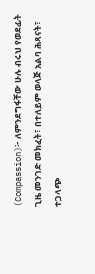(Compassion)፦ ለምንደግፋቸው ሁሉ ብሩህ የወደፊት ጊዜ መንገድ መክፈት፣ በተለይም ወላጅ አልባ ሕጻናት፣ ተጋላጭ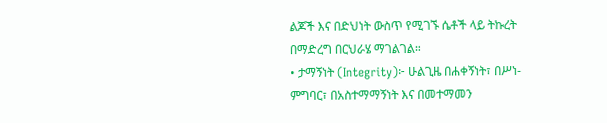ልጆች እና በድህነት ውስጥ የሚገኙ ሴቶች ላይ ትኩረት በማድረግ በርህራሄ ማገልገል።
• ታማኝነት (Integrity)፦ ሁልጊዜ በሐቀኝነት፣ በሥነ-ምግባር፣ በአስተማማኝነት እና በመተማመን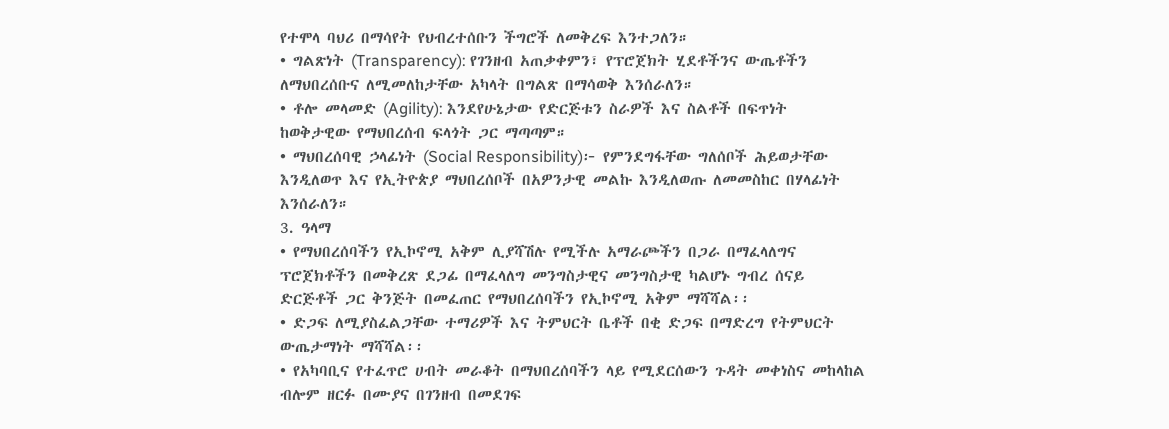የተሞላ ባህሪ በማሳየት የህብረተሰቡን ችግሮች ለመቅረፍ እንተጋለን።
• ግልጽነት (Transparency): የገንዘብ አጠቃቀምን፣ የፕሮጀክት ሂደቶችንና ውጤቶችን ለማህበረሰቡና ለሚመለከታቸው አካላት በግልጽ በማሳወቅ እንሰራለን።
• ቶሎ መላመድ (Agility): እንደየሁኔታው የድርጅቱን ስራዎች እና ስልቶች በፍጥነት ከወቅታዊው የማህበረሰብ ፍላጎት ጋር ማጣጣም።
• ማህበረሰባዊ ኃላፊነት (Social Responsibility)፦ የምንደግፋቸው ግለሰቦች ሕይወታቸው እንዲለወጥ እና የኢትዮጵያ ማህበረሰቦች በአዎንታዊ መልኩ እንዲለወጡ ለመመስከር በሃላፊነት እንሰራለን።
3. ዓላማ
• የማህበረሰባችን የኢኮኖሚ አቅም ሊያሻሽሉ የሚችሉ አማራጮችን በጋራ በማፈላለግና ፕሮጀክቶችን በመቅረጽ ደጋፊ በማፈላለግ መንግስታዊና መንግስታዊ ካልሆኑ ግብረ ሰናይ ድርጅቶች ጋር ቅንጅት በመፈጠር የማህበረሰባችን የኢኮኖሚ አቅም ማሻሻል፡፡
• ድጋፍ ለሚያስፈልጋቸው ተማሪዎች እና ትምህርት ቤቶች በቂ ድጋፍ በማድረግ የትምህርት ውጤታማነት ማሻሻል፡፡
• የአካባቢና የተፈጥሮ ሀብት መራቆት በማህበረሰባችን ላይ የሚደርሰውን ጉዳት መቀነስና መከላከል ብሎም ዘርፉ በሙያና በገንዘብ በመደገፍ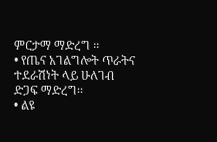ምርታማ ማድረግ ፡፡
• የጤና አገልግሎት ጥራትና ተደራሽነት ላይ ሁለገብ ድጋፍ ማድረግ፡፡
• ልዩ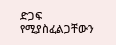ድጋፍ የሚያስፈልጋቸውን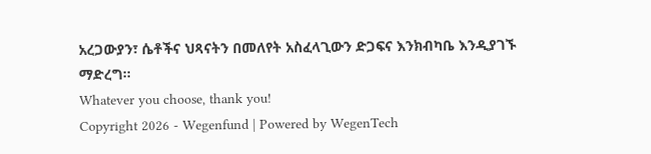አረጋውያን፣ ሴቶችና ህጻናትን በመለየት አስፈላጊውን ድጋፍና እንክብካቤ እንዲያገኙ ማድረግ፡፡
Whatever you choose, thank you!
Copyright 2026 - Wegenfund | Powered by WegenTech